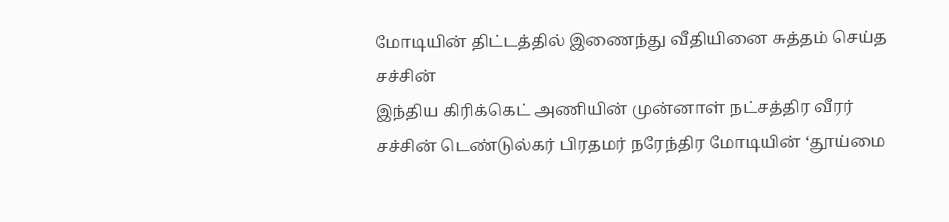மோடியின் திட்டத்தில் இணைந்து வீதியினை சுத்தம் செய்த சச்சின்
இந்திய கிரிக்கெட் அணியின் முன்னாள் நட்சத்திர வீரர் சச்சின் டெண்டுல்கர் பிரதமர் நரேந்திர மோடியின் ‘தூய்மை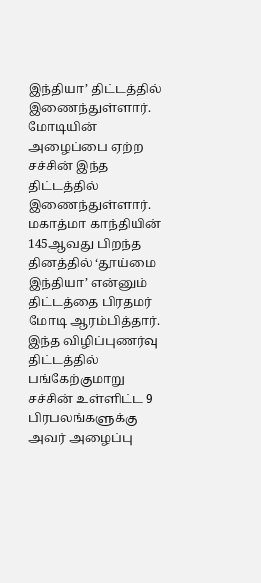இந்தியா’ திட்டத்தில் இணைந்துள்ளார்.
மோடியின் அழைப்பை ஏற்ற சச்சின் இந்த திட்டத்தில் இணைந்துள்ளார்.
மகாத்மா காந்தியின் 145ஆவது பிறந்த தினத்தில் ‘தூய்மை இந்தியா’ என்னும் திட்டத்தை பிரதமர் மோடி ஆரம்பித்தார்.
இந்த விழிப்புணர்வு திட்டத்தில் பங்கேற்குமாறு சச்சின் உள்ளிட்ட 9 பிரபலங்களுக்கு அவர் அழைப்பு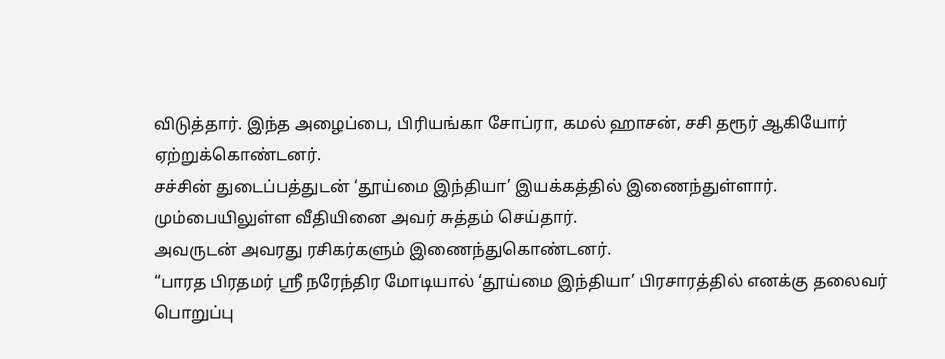விடுத்தார். இந்த அழைப்பை, பிரியங்கா சோப்ரா, கமல் ஹாசன், சசி தரூர் ஆகியோர் ஏற்றுக்கொண்டனர்.
சச்சின் துடைப்பத்துடன் ‘தூய்மை இந்தியா’ இயக்கத்தில் இணைந்துள்ளார். மும்பையிலுள்ள வீதியினை அவர் சுத்தம் செய்தார்.
அவருடன் அவரது ரசிகர்களும் இணைந்துகொண்டனர்.
“பாரத பிரதமர் ஸ்ரீ நரேந்திர மோடியால் ‘தூய்மை இந்தியா’ பிரசாரத்தில் எனக்கு தலைவர் பொறுப்பு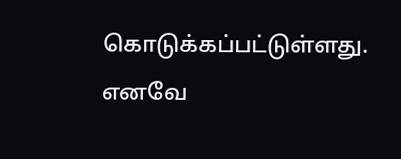கொடுக்கப்பட்டுள்ளது. எனவே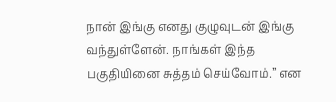நான் இங்கு எனது குழுவுடன் இங்கு வந்துள்ளேன். நாங்கள் இந்த பகுதியினை சுத்தம் செய்வோம்.” என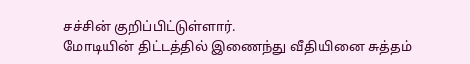சச்சின் குறிப்பிட்டுள்ளார்.
மோடியின் திட்டத்தில் இணைந்து வீதியினை சுத்தம்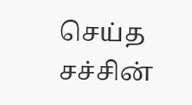செய்த சச்சின்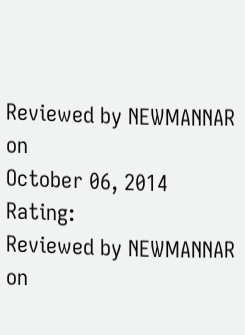Reviewed by NEWMANNAR
on
October 06, 2014
Rating:
Reviewed by NEWMANNAR
on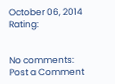October 06, 2014
Rating:


No comments:
Post a Comment